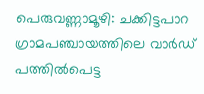പെരുവണ്ണാമൂഴി: ചക്കിട്ടപാറ ഗ്രാമപഞ്ചായത്തിലെ വാർഡ് പത്തിൽപെട്ട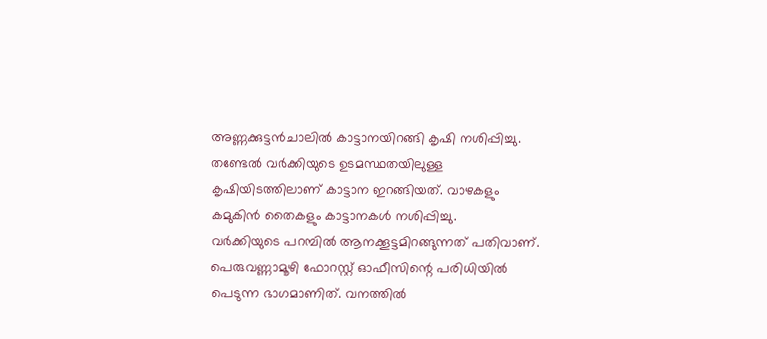അണ്ണക്കുട്ടൻചാലിൽ കാട്ടാനയിറങ്ങി കൃഷി നശിപ്പിച്ചു. തണ്ടേൽ വർക്കിയുടെ ഉടമസ്ഥതയിലുള്ള കൃഷിയിടത്തിലാണ് കാട്ടാന ഇറങ്ങിയത്. വാഴകളും കമുകിൻ തൈകളും കാട്ടാനകൾ നശിപ്പിച്ചു.
വർക്കിയുടെ പറമ്പിൽ ആനക്കൂട്ടമിറങ്ങുന്നത് പതിവാണ്. പെരുവണ്ണാമൂഴി ഫോറസ്റ്റ് ഓഫീസിന്റെ പരിധിയിൽ പെടുന്ന ഭാഗമാണിത്. വനത്തിൽ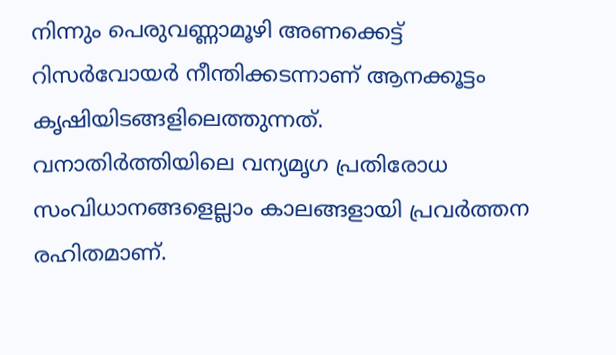നിന്നും പെരുവണ്ണാമൂഴി അണക്കെട്ട് റിസർവോയർ നീന്തിക്കടന്നാണ് ആനക്കൂട്ടം കൃഷിയിടങ്ങളിലെത്തുന്നത്.
വനാതിർത്തിയിലെ വന്യമൃഗ പ്രതിരോധ സംവിധാനങ്ങളെല്ലാം കാലങ്ങളായി പ്രവർത്തന രഹിതമാണ്.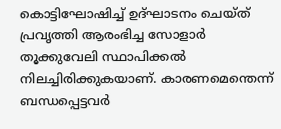കൊട്ടിഘോഷിച്ച് ഉദ്ഘാടനം ചെയ്ത് പ്രവൃത്തി ആരംഭിച്ച സോളാർ തൂക്കുവേലി സ്ഥാപിക്കൽ നിലച്ചിരിക്കുകയാണ്. കാരണമെന്തെന്ന് ബന്ധപ്പെട്ടവർ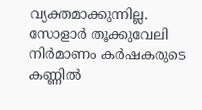വ്യക്തമാക്കുന്നില്ല.
സോളാർ തൂക്കുവേലി നിർമാണം കർഷകരുടെ കണ്ണിൽ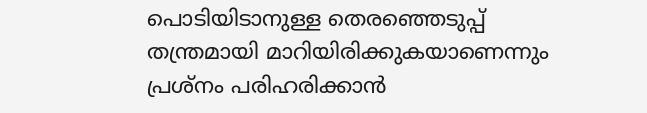പൊടിയിടാനുള്ള തെരഞ്ഞെടുപ്പ് തന്ത്രമായി മാറിയിരിക്കുകയാണെന്നും പ്രശ്നം പരിഹരിക്കാൻ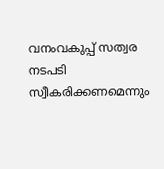വനംവകുപ്പ് സത്വര നടപടി സ്വീകരിക്കണമെന്നും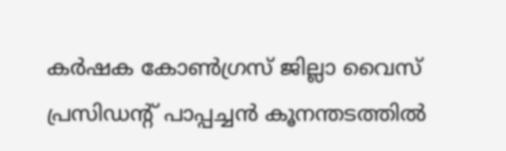കർഷക കോൺഗ്രസ് ജില്ലാ വൈസ് പ്രസിഡന്റ് പാപ്പച്ചൻ കൂനന്തടത്തിൽ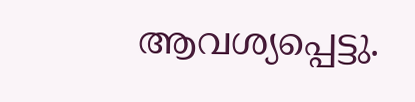ആവശ്യപ്പെട്ടു.